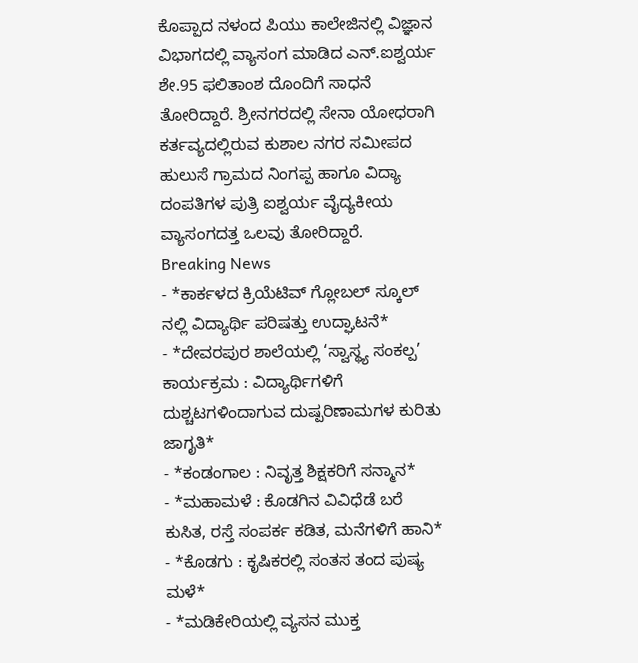ಕೊಪ್ಪಾದ ನಳಂದ ಪಿಯು ಕಾಲೇಜಿನಲ್ಲಿ ವಿಜ್ಞಾನ ವಿಭಾಗದಲ್ಲಿ ವ್ಯಾಸಂಗ ಮಾಡಿದ ಎನ್.ಐಶ್ವರ್ಯ ಶೇ.95 ಫಲಿತಾಂಶ ದೊಂದಿಗೆ ಸಾಧನೆ ತೋರಿದ್ದಾರೆ. ಶ್ರೀನಗರದಲ್ಲಿ ಸೇನಾ ಯೋಧರಾಗಿ ಕರ್ತವ್ಯದಲ್ಲಿರುವ ಕುಶಾಲ ನಗರ ಸಮೀಪದ ಹುಲುಸೆ ಗ್ರಾಮದ ನಿಂಗಪ್ಪ ಹಾಗೂ ವಿದ್ಯಾ ದಂಪತಿಗಳ ಪುತ್ರಿ ಐಶ್ವರ್ಯ ವೈದ್ಯಕೀಯ ವ್ಯಾಸಂಗದತ್ತ ಒಲವು ತೋರಿದ್ದಾರೆ.
Breaking News
- *ಕಾರ್ಕಳದ ಕ್ರಿಯೆಟಿವ್ ಗ್ಲೋಬಲ್ ಸ್ಕೂಲ್ ನಲ್ಲಿ ವಿದ್ಯಾರ್ಥಿ ಪರಿಷತ್ತು ಉದ್ಘಾಟನೆ*
- *ದೇವರಪುರ ಶಾಲೆಯಲ್ಲಿ ‘ಸ್ವಾಸ್ಥ್ಯ ಸಂಕಲ್ಪ’ ಕಾರ್ಯಕ್ರಮ : ವಿದ್ಯಾರ್ಥಿಗಳಿಗೆ ದುಶ್ಚಟಗಳಿಂದಾಗುವ ದುಷ್ಪರಿಣಾಮಗಳ ಕುರಿತು ಜಾಗೃತಿ*
- *ಕಂಡಂಗಾಲ : ನಿವೃತ್ತ ಶಿಕ್ಷಕರಿಗೆ ಸನ್ಮಾನ*
- *ಮಹಾಮಳೆ : ಕೊಡಗಿನ ವಿವಿಧೆಡೆ ಬರೆ ಕುಸಿತ, ರಸ್ತೆ ಸಂಪರ್ಕ ಕಡಿತ, ಮನೆಗಳಿಗೆ ಹಾನಿ*
- *ಕೊಡಗು : ಕೃಷಿಕರಲ್ಲಿ ಸಂತಸ ತಂದ ಪುಷ್ಯ ಮಳೆ*
- *ಮಡಿಕೇರಿಯಲ್ಲಿ ವ್ಯಸನ ಮುಕ್ತ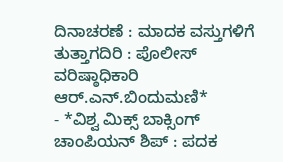ದಿನಾಚರಣೆ : ಮಾದಕ ವಸ್ತುಗಳಿಗೆ ತುತ್ತಾಗದಿರಿ : ಪೊಲೀಸ್ ವರಿಷ್ಠಾಧಿಕಾರಿ ಆರ್.ಎನ್.ಬಿಂದುಮಣಿ*
- *ವಿಶ್ವ ಮಿಕ್ಸ್ ಬಾಕ್ಸಿಂಗ್ ಚಾಂಪಿಯನ್ ಶಿಪ್ : ಪದಕ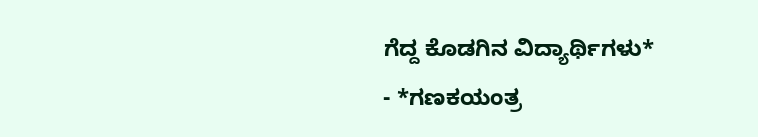ಗೆದ್ದ ಕೊಡಗಿನ ವಿದ್ಯಾರ್ಥಿಗಳು*
- *ಗಣಕಯಂತ್ರ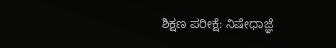ಶಿಕ್ಷಣ ಪರೀಕ್ಷೆ: ನಿಷೇಧಾಜ್ಞೆ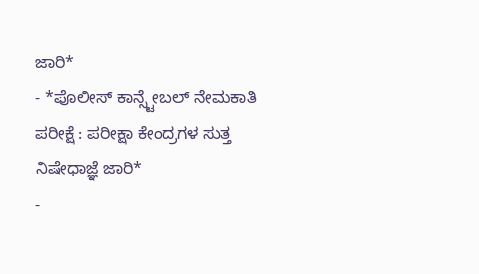ಜಾರಿ*
- *ಪೊಲೀಸ್ ಕಾನ್ಸ್ಟೇಬಲ್ ನೇಮಕಾತಿ ಪರೀಕ್ಷೆ : ಪರೀಕ್ಷಾ ಕೇಂದ್ರಗಳ ಸುತ್ತ ನಿಷೇಧಾಜ್ಞೆ ಜಾರಿ*
-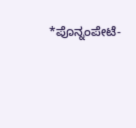*ಪೊನ್ನಂಪೇಟೆ-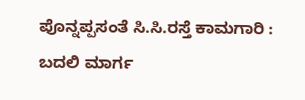ಪೊನ್ನಪ್ಪಸಂತೆ ಸಿ.ಸಿ.ರಸ್ತೆ ಕಾಮಗಾರಿ : ಬದಲಿ ಮಾರ್ಗ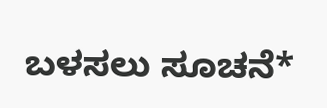ಬಳಸಲು ಸೂಚನೆ*